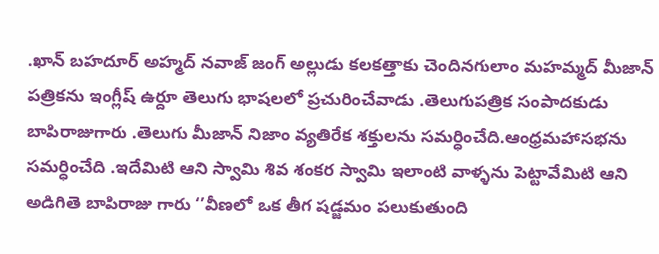.ఖాన్ బహదూర్ అహ్మద్ నవాజ్ జంగ్ అల్లుడు కలకత్తాకు చెందినగులాం మహమ్మద్ మీజాన్ పత్రికను ఇంగ్లీష్ ఉర్దూ తెలుగు భాషలలో ప్రచురించేవాడు .తెలుగుపత్రిక సంపాదకుడు బాపిరాజుగారు .తెలుగు మీజాన్ నిజాం వ్యతిరేక శక్తులను సమర్ధించేది.ఆంధ్రమహాసభను సమర్ధించేది .ఇదేమిటి ఆని స్వామి శివ శంకర స్వామి ఇలాంటి వాళ్ళను పెట్టావేమిటి ఆని అడిగితె బాపిరాజు గారు ‘’వీణలో ఒక తీగ షడ్జమం పలుకుతుంది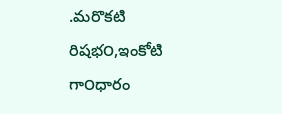.మరొకటి రిషభ౦,ఇంకోటి గా౦ధారం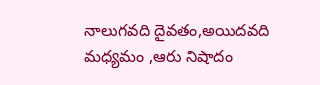నాలుగవది దైవతం,అయిదవది మధ్యమం ,ఆరు నిషాదం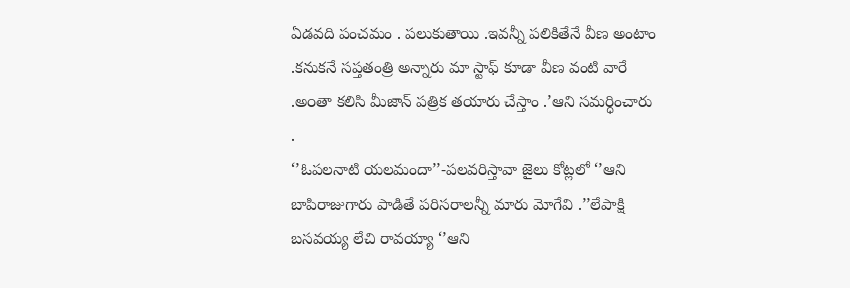ఏడవది పంచమం . పలుకుతాయి .ఇవన్నీ పలికితేనే వీణ అంటాం .కనుకనే సప్తతంత్రి అన్నారు మా స్టాఫ్ కూడా వీణ వంటి వారే .అ౦తా కలిసి మీజాన్ పత్రిక తయారు చేస్తాం .’ఆని సమర్ధించారు .
‘’ఓపలనాటి యలమందా’’-పలవరిస్తావా జైలు కోట్లలో ‘’ఆని బాపిరాజుగారు పాడితే పరిసరాలన్నీ మారు మోగేవి .’’లేపాక్షి బసవయ్య లేచి రావయ్యా ‘’ఆని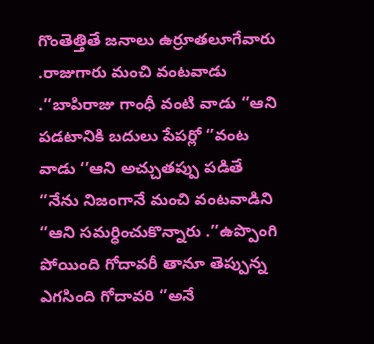గొంతెత్తితే జనాలు ఉర్రూతలూగేవారు .రాజుగారు మంచి వంటవాడు .’’బాపిరాజు గాంధీ వంటి వాడు ‘’ఆని పడటానికి బదులు పేపర్లో ‘’వంట వాడు ‘’ఆని అచ్చుతప్పు పడితే ‘’నేను నిజంగానే మంచి వంటవాడిని ‘’ఆని సమర్ధించుకొన్నారు .’’ఉప్పొంగి పోయింది గోదావరీ తానూ తెప్పున్న ఎగసింది గోదావరి ‘’అనే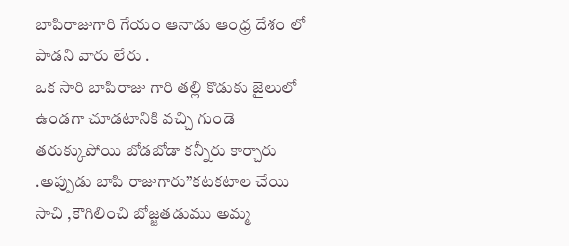బాపిరాజుగారి గేయం ఆనాడు ఆంధ్ర దేశం లో పాడని వారు లేరు .
ఒక సారి బాపిరాజు గారి తల్లి కొడుకు జైలులో ఉండగా చూడటానికి వచ్చి గుండె తరుక్కుపోయి బోడబోడా కన్నీరు కార్చారు .అప్పుడు బాపి రాజుగారు’’కటకటాల చేయి సాచి ,కౌగిలించి బోజ్జతడుము అమ్మ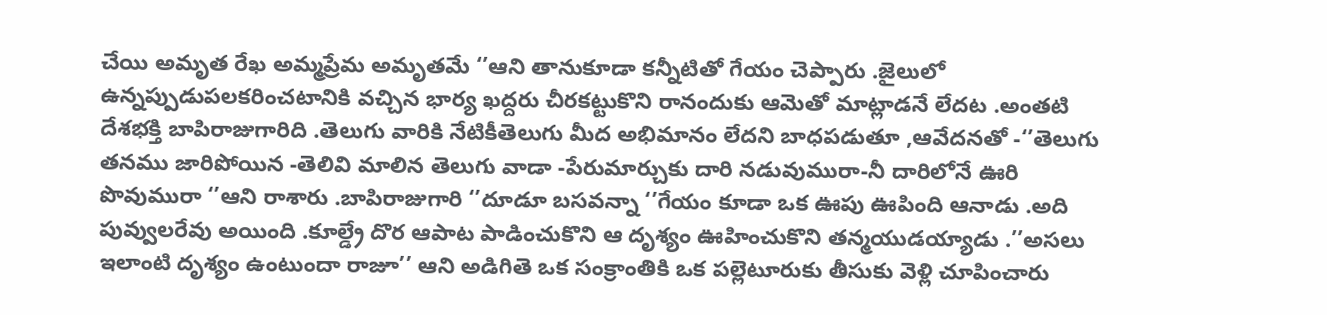చేయి అమృత రేఖ అమ్మప్రేమ అమృతమే ‘’ఆని తానుకూడా కన్నీటితో గేయం చెప్పారు .జైలులో ఉన్నప్పుడుపలకరించటానికి వచ్చిన భార్య ఖద్దరు చీరకట్టుకొని రానందుకు ఆమెతో మాట్లాడనే లేదట .అంతటి దేశభక్తి బాపిరాజుగారిది .తెలుగు వారికి నేటికీతెలుగు మీద అభిమానం లేదని బాధపడుతూ ,ఆవేదనతో -‘’తెలుగు తనము జారిపోయిన -తెలివి మాలిన తెలుగు వాడా -పేరుమార్చుకు దారి నడువుమురా-నీ దారిలోనే ఊరి పొవుమురా ‘’ఆని రాశారు .బాపిరాజుగారి ‘’దూడూ బసవన్నా ‘’గేయం కూడా ఒక ఊపు ఊపింది ఆనాడు .అది పువ్వులరేవు అయింది .కూల్డ్రే దొర ఆపాట పాడించుకొని ఆ దృశ్యం ఊహించుకొని తన్మయుడయ్యాడు .’’అసలు ఇలాంటి దృశ్యం ఉంటుందా రాజూ’’ ఆని అడిగితె ఒక సంక్రాంతికి ఒక పల్లెటూరుకు తీసుకు వెళ్లి చూపించారు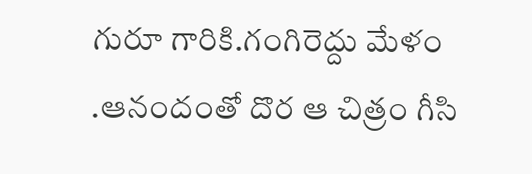గురూ గారికి.గంగిరెద్దు మేళం .ఆనందంతో దొర ఆ చిత్రం గీసి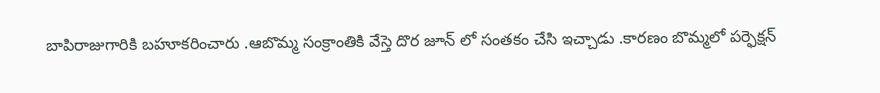బాపిరాజుగారికి బహూకరించారు .ఆబొమ్మ సంక్రాంతికి వేస్తె దొర జూన్ లో సంతకం చేసి ఇచ్చాడు .కారణం బొమ్మలో పర్ఫెక్షన్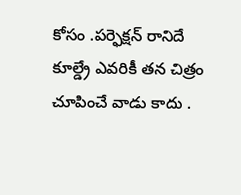కోసం .పర్ఫెక్షన్ రానిదే కూల్డ్రే ఎవరికీ తన చిత్రం చూపించే వాడు కాదు .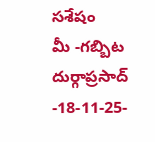సశేషం
మీ -గబ్బిట దుర్గాప్రసాద్ -18-11-25-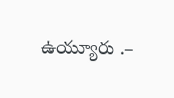ఉయ్యూరు .–